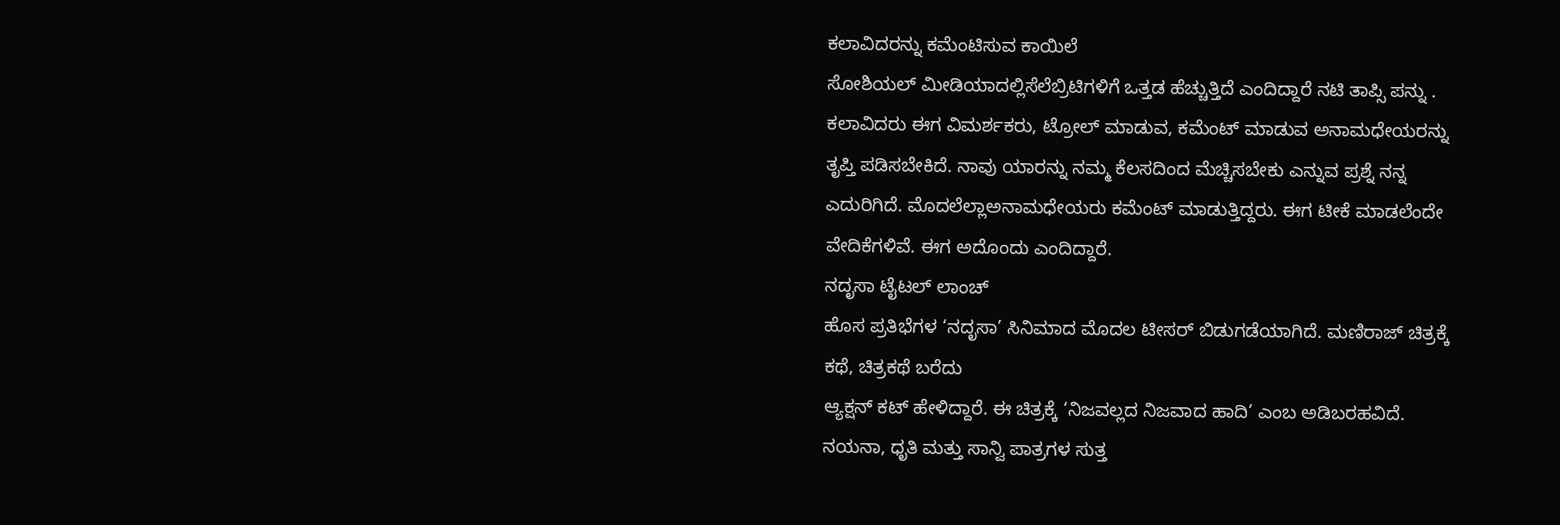ಕಲಾವಿದರನ್ನು ಕಮೆಂಟಿಸುವ ಕಾಯಿಲೆ
ಸೋಶಿಯಲ್ ಮೀಡಿಯಾದಲ್ಲಿಸೆಲೆಬ್ರಿಟಿಗಳಿಗೆ ಒತ್ತಡ ಹೆಚ್ಚುತ್ತಿದೆ ಎಂದಿದ್ದಾರೆ ನಟಿ ತಾಪ್ಸಿ ಪನ್ನು .
ಕಲಾವಿದರು ಈಗ ವಿಮರ್ಶಕರು, ಟ್ರೋಲ್ ಮಾಡುವ, ಕಮೆಂಟ್ ಮಾಡುವ ಅನಾಮಧೇಯರನ್ನು ತೃಪ್ತಿ ಪಡಿಸಬೇಕಿದೆ. ನಾವು ಯಾರನ್ನು ನಮ್ಮ ಕೆಲಸದಿಂದ ಮೆಚ್ಚಿಸಬೇಕು ಎನ್ನುವ ಪ್ರಶ್ನೆ ನನ್ನ ಎದುರಿಗಿದೆ. ಮೊದಲೆಲ್ಲಾಅನಾಮಧೇಯರು ಕಮೆಂಟ್ ಮಾಡುತ್ತಿದ್ದರು. ಈಗ ಟೀಕೆ ಮಾಡಲೆಂದೇ ವೇದಿಕೆಗಳಿವೆ. ಈಗ ಅದೊಂದು ಎಂದಿದ್ದಾರೆ.
ನದೃಸಾ ಟೈಟಲ್ ಲಾಂಚ್
ಹೊಸ ಪ್ರತಿಭೆಗಳ ‘ನದೃಸಾ’ ಸಿನಿಮಾದ ಮೊದಲ ಟೀಸರ್ ಬಿಡುಗಡೆಯಾಗಿದೆ. ಮಣಿರಾಜ್ ಚಿತ್ರಕ್ಕೆ ಕಥೆ, ಚಿತ್ರಕಥೆ ಬರೆದು
ಆ್ಯಕ್ಷನ್ ಕಟ್ ಹೇಳಿದ್ದಾರೆ. ಈ ಚಿತ್ರಕ್ಕೆ ‘ನಿಜವಲ್ಲದ ನಿಜವಾದ ಹಾದಿ’ ಎಂಬ ಅಡಿಬರಹವಿದೆ. ನಯನಾ, ಧೃತಿ ಮತ್ತು ಸಾನ್ವಿ ಪಾತ್ರಗಳ ಸುತ್ತ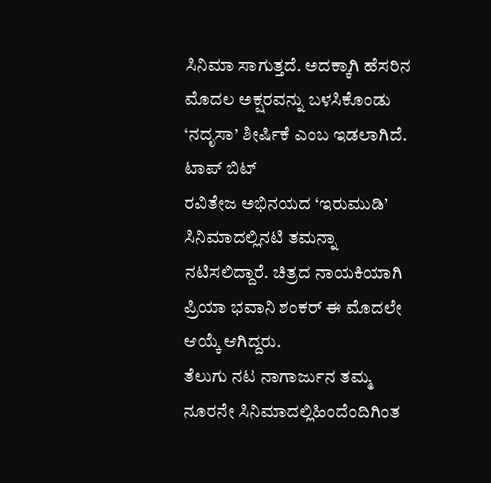ಸಿನಿಮಾ ಸಾಗುತ್ತದೆ. ಅದಕ್ಕಾಗಿ ಹೆಸರಿನ ಮೊದಲ ಅಕ್ಷರವನ್ನು ಬಳಸಿಕೊಂಡು ‘ನದೃಸಾ’ ಶೀರ್ಷಿಕೆ ಎಂಬ ಇಡಲಾಗಿದೆ.
ಟಾಪ್ ಬಿಟ್
ರವಿತೇಜ ಅಭಿನಯದ ‘ಇರುಮುಡಿ’ ಸಿನಿಮಾದಲ್ಲಿನಟಿ ತಮನ್ನಾ ನಟಿಸಲಿದ್ದಾರೆ. ಚಿತ್ರದ ನಾಯಕಿಯಾಗಿ ಪ್ರಿಯಾ ಭವಾನಿ ಶಂಕರ್ ಈ ಮೊದಲೇ ಆಯ್ಕೆ ಆಗಿದ್ದರು.
ತೆಲುಗು ನಟ ನಾಗಾರ್ಜುನ ತಮ್ಮ ನೂರನೇ ಸಿನಿಮಾದಲ್ಲಿಹಿಂದೆಂದಿಗಿಂತ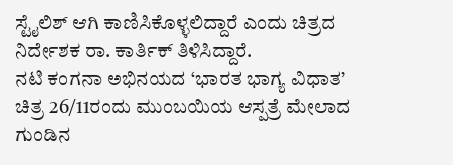ಸ್ಟೈಲಿಶ್ ಆಗಿ ಕಾಣಿಸಿಕೊಳ್ಳಲಿದ್ದಾರೆ ಎಂದು ಚಿತ್ರದ ನಿರ್ದೇಶಕ ರಾ. ಕಾರ್ತಿಕ್ ತಿಳಿಸಿದ್ದಾರೆ.
ನಟಿ ಕಂಗನಾ ಅಭಿನಯದ ‘ಭಾರತ ಭಾಗ್ಯ ವಿಧಾತ’ ಚಿತ್ರ 26/11ರಂದು ಮುಂಬಯಿಯ ಆಸ್ಪತ್ರೆ ಮೇಲಾದ ಗುಂಡಿನ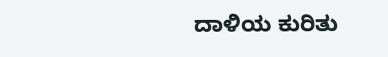ದಾಳಿಯ ಕುರಿತು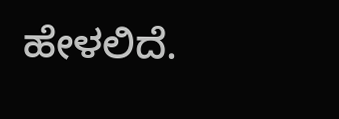ಹೇಳಲಿದೆ.